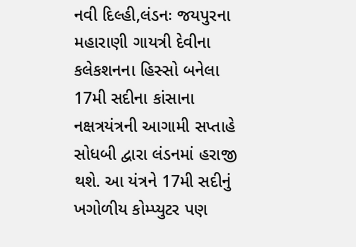નવી દિલ્હી,લંડનઃ જયપુરના મહારાણી ગાયત્રી દેવીના કલેકશનના હિસ્સો બનેલા 17મી સદીના કાંસાના નક્ષત્રયંત્રની આગામી સપ્તાહે સોધબી દ્વારા લંડનમાં હરાજી થશે. આ યંત્રને 17મી સદીનું ખગોળીય કોમ્પ્યુટર પણ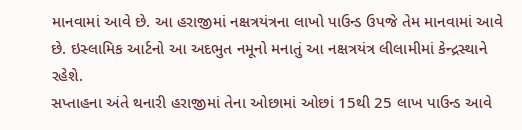માનવામાં આવે છે. આ હરાજીમાં નક્ષત્રયંત્રના લાખો પાઉન્ડ ઉપજે તેમ માનવામાં આવે છે. ઇસ્લામિક આર્ટનો આ અદભુત નમૂનો મનાતું આ નક્ષત્રયંત્ર લીલામીમાં કેન્દ્રસ્થાને રહેશે.
સપ્તાહના અંતે થનારી હરાજીમાં તેના ઓછામાં ઓછાં 15થી 25 લાખ પાઉન્ડ આવે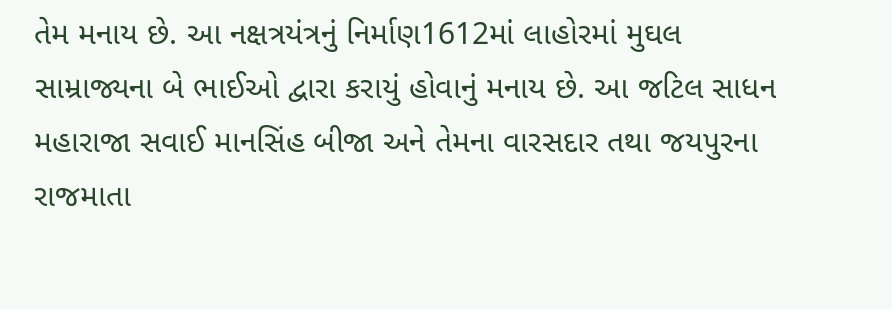તેમ મનાય છે. આ નક્ષત્રયંત્રનું નિર્માણ1612માં લાહોરમાં મુઘલ સામ્રાજ્યના બે ભાઈઓ દ્વારા કરાયું હોવાનું મનાય છે. આ જટિલ સાધન મહારાજા સવાઈ માનસિંહ બીજા અને તેમના વારસદાર તથા જયપુરના રાજમાતા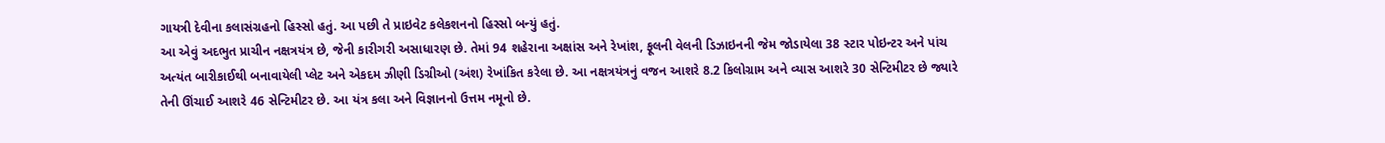ગાયત્રી દેવીના કલાસંગ્રહનો હિસ્સો હતું. આ પછી તે પ્રાઇવેટ કલેકશનનો હિસ્સો બન્યું હતું.
આ એવું અદભુત પ્રાચીન નક્ષત્રયંત્ર છે, જેની કારીગરી અસાધારણ છે. તેમાં 94 શહેરાના અક્ષાંસ અને રેખાંશ, ફૂલની વેલની ડિઝાઇનની જેમ જોડાયેલા 38 સ્ટાર પોઇન્ટર અને પાંચ અત્યંત બારીકાઈથી બનાવાયેલી પ્લેટ અને એકદમ ઝીણી ડિગ્રીઓ (અંશ) રેખાંકિત કરેલા છે. આ નક્ષત્રયંત્રનું વજન આશરે 8.2 કિલોગ્રામ અને વ્યાસ આશરે 30 સેન્ટિમીટર છે જ્યારે તેની ઊંચાઈ આશરે 46 સેન્ટિમીટર છે. આ યંત્ર કલા અને વિજ્ઞાનનો ઉત્તમ નમૂનો છે.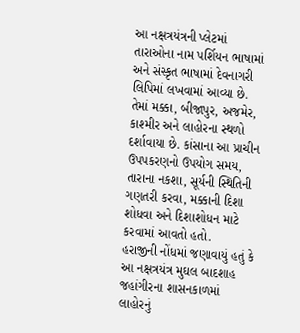આ નક્ષત્રયંત્રની પ્લેટમાં તારાઓના નામ પર્શિયન ભાષામાં અને સંસ્કૃત ભાષામાં દેવનાગરી લિપિમાં લખવામાં આવ્યા છે. તેમાં મક્કા, બીજાપુર, અજમેર, કાશ્મીર અને લાહોરના સ્થળો દર્શાવાયા છે. કાંસાના આ પ્રાચીન ઉપપકરણનો ઉપયોગ સમય, તારાના નકશા, સૂર્યની સ્થિતિની ગણતરી કરવા, મક્કાની દિશા શોધવા અને દિશાશોધન માટે કરવામાં આવતો હતો.
હરાજીની નોંધમાં જણાવાયું હતું કે આ નક્ષત્રયંત્ર મુઘલ બાદશાહ જહાંગીરના શાસનકાળમાં લાહોરનું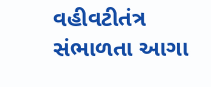વહીવટીતંત્ર સંભાળતા આગા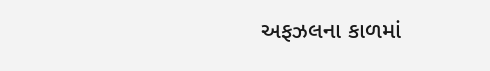અફઝલના કાળમાં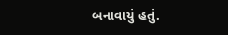બનાવાયું હતું.